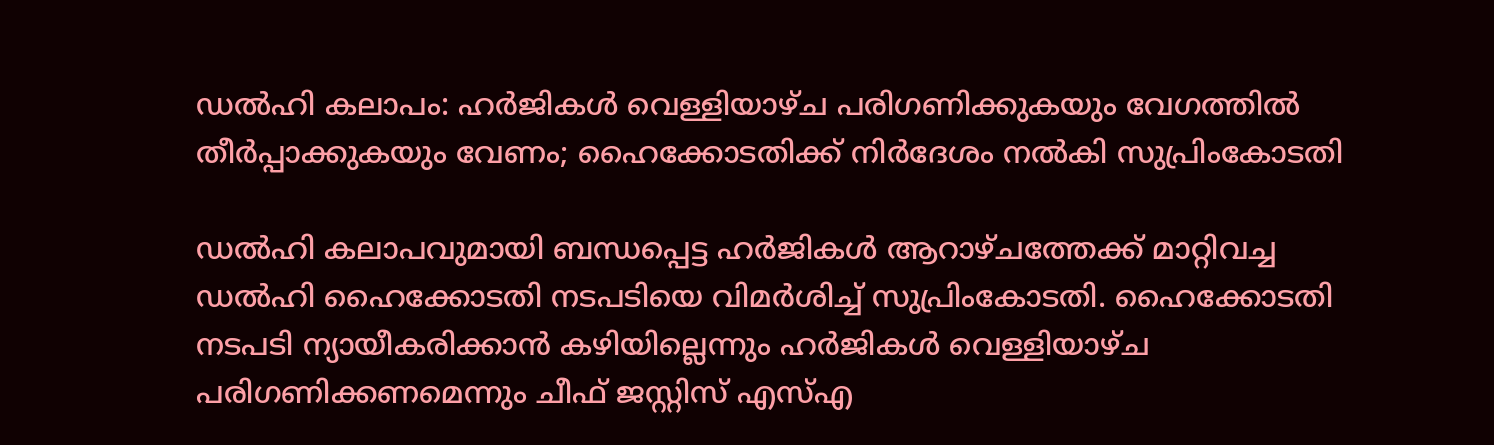ഡല്‍ഹി കലാപം: ഹര്‍ജികള്‍ വെള്ളിയാഴ്ച പരിഗണിക്കുകയും വേഗത്തില്‍ തീര്‍പ്പാക്കുകയും വേണം; ഹൈക്കോടതിക്ക് നിര്‍ദേശം നല്‍കി സുപ്രിംകോടതി

ഡല്‍ഹി കലാപവുമായി ബന്ധപ്പെട്ട ഹര്‍ജികള്‍ ആറാഴ്ചത്തേക്ക് മാറ്റിവച്ച ഡല്‍ഹി ഹൈക്കോടതി നടപടിയെ വിമര്‍ശിച്ച്‌ സുപ്രിംകോടതി. ഹൈക്കോടതി നടപടി ന്യായീകരിക്കാന്‍ കഴിയില്ലെന്നും ഹര്‍ജികള്‍ വെള്ളിയാഴ്ച പരിഗണിക്കണമെന്നും ചീഫ് ജസ്റ്റിസ് എസ്‌എ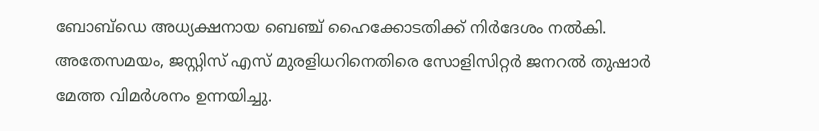ബോബ്ഡെ അധ്യക്ഷനായ ബെഞ്ച് ഹൈക്കോടതിക്ക് നിര്‍ദേശം നല്‍കി. അതേസമയം, ജസ്റ്റിസ് എസ് മുരളിധറിനെതിരെ സോളിസിറ്റര്‍ ജനറല്‍ തുഷാര്‍ മേത്ത വിമര്‍ശനം ഉന്നയിച്ചു.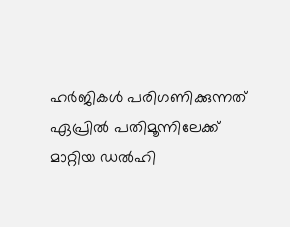ഹര്‍ജികള്‍ പരിഗണിക്കുന്നത് ഏപ്രില്‍ പതിമൂന്നിലേക്ക് മാറ്റിയ ഡല്‍ഹി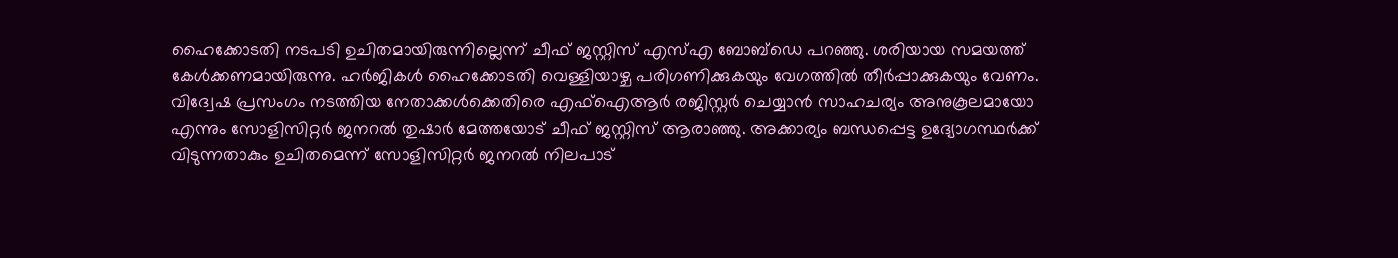ഹൈക്കോടതി നടപടി ഉചിതമായിരുന്നില്ലെന്ന് ചീഫ് ജസ്റ്റിസ് എസ്‌എ ബോബ്ഡെ പറഞ്ഞു. ശരിയായ സമയത്ത് കേള്‍ക്കണമായിരുന്നു. ഹര്‍ജികള്‍ ഹൈക്കോടതി വെള്ളിയാഴ്ച പരിഗണിക്കുകയും വേഗത്തില്‍ തീര്‍പ്പാക്കുകയും വേണം. വിദ്വേഷ പ്രസംഗം നടത്തിയ നേതാക്കള്‍ക്കെതിരെ എഫ്‌ഐആര്‍ രജിസ്റ്റര്‍ ചെയ്യാന്‍ സാഹചര്യം അനുകൂലമായോ എന്നും സോളിസിറ്റര്‍ ജനറല്‍ തുഷാര്‍ മേത്തയോട് ചീഫ് ജസ്റ്റിസ് ആരാഞ്ഞു. അക്കാര്യം ബന്ധപ്പെട്ട ഉദ്യോഗസ്ഥര്‍ക്ക് വിടുന്നതാകും ഉചിതമെന്ന് സോളിസിറ്റര്‍ ജനറല്‍ നിലപാട്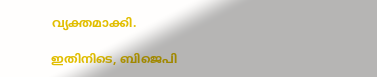വ്യക്തമാക്കി.

ഇതിനിടെ, ബിജെപി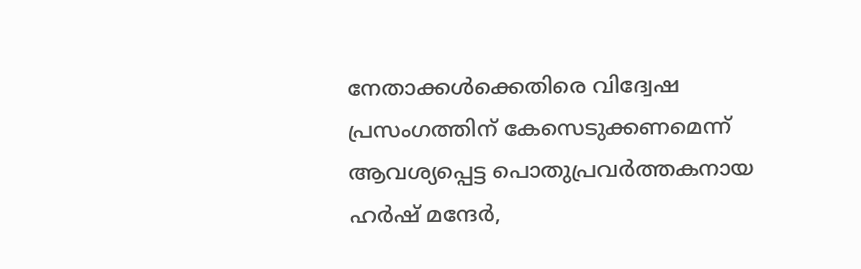നേതാക്കള്‍ക്കെതിരെ വിദ്വേഷ പ്രസംഗത്തിന് കേസെടുക്കണമെന്ന് ആവശ്യപ്പെട്ട പൊതുപ്രവര്‍ത്തകനായ ഹര്‍ഷ് മന്ദേര്‍,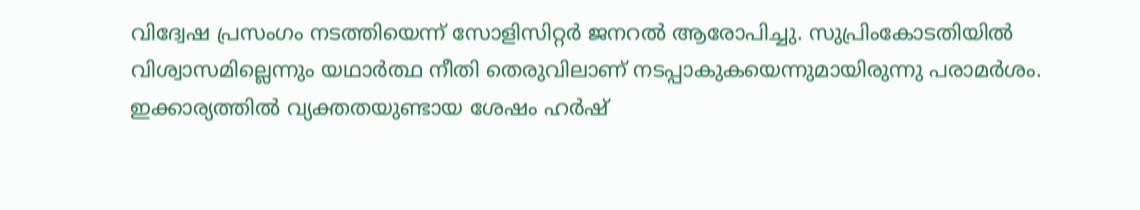വിദ്വേഷ പ്രസംഗം നടത്തിയെന്ന് സോളിസിറ്റര്‍ ജനറല്‍ ആരോപിച്ചു. സുപ്രിംകോടതിയില്‍ വിശ്വാസമില്ലെന്നും യഥാര്‍ത്ഥ നീതി തെരുവിലാണ് നടപ്പാകുകയെന്നുമായിരുന്നു പരാമര്‍ശം. ഇക്കാര്യത്തില്‍ വ്യക്തതയുണ്ടായ ശേഷം ഹര്‍ഷ്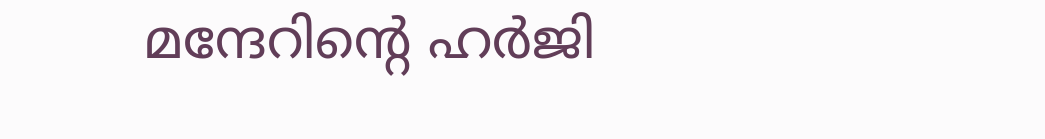മന്ദേറിന്റെ ഹര്‍ജി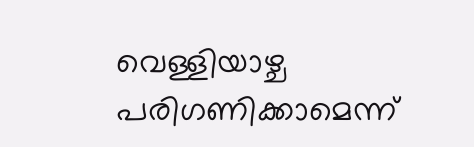വെള്ളിയാഴ്ച പരിഗണിക്കാമെന്ന്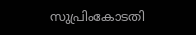സുപ്രിംകോടതി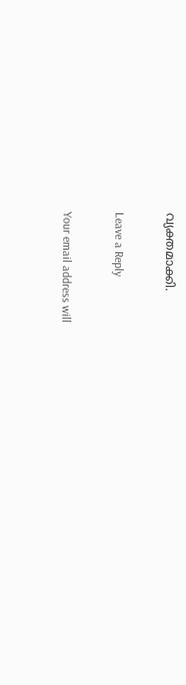വ്യക്തമാക്കി.

Leave a Reply

Your email address will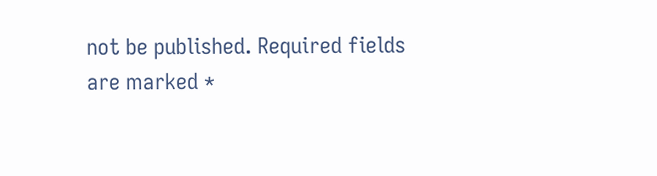not be published. Required fields are marked *